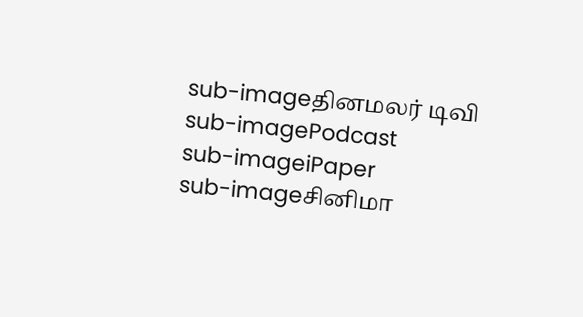sub-imageதினமலர் டிவி
sub-imagePodcast
sub-imageiPaper
sub-imageசினிமா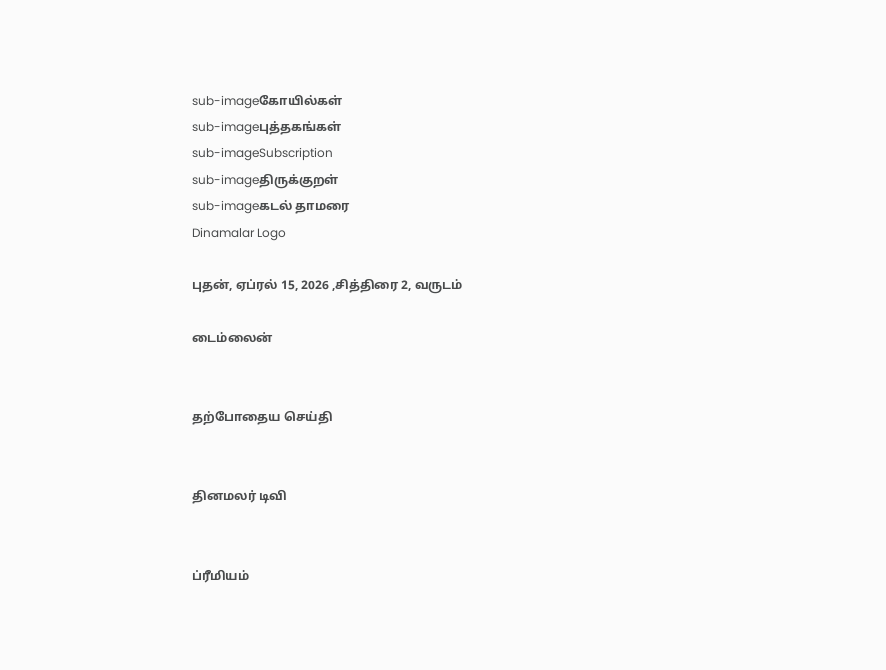sub-imageகோயில்கள்
sub-imageபுத்தகங்கள்
sub-imageSubscription
sub-imageதிருக்குறள்
sub-imageகடல் தாமரை
Dinamalar Logo

புதன், ஏப்ரல் 15, 2026 ,சித்திரை 2, வருடம்

டைம்லைன்


தற்போதைய செய்தி


தினமலர் டிவி


ப்ரீமியம்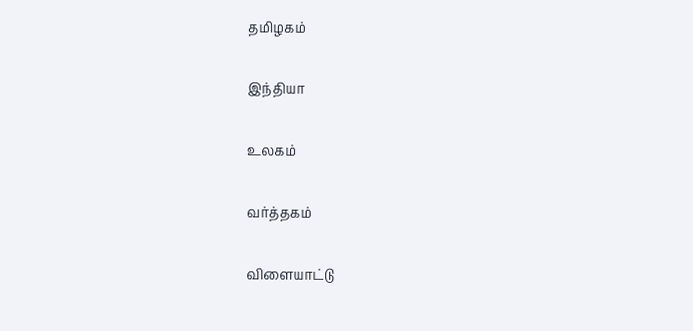தமிழகம்


இந்தியா


உலகம்


வர்த்தகம்


விளையாட்டு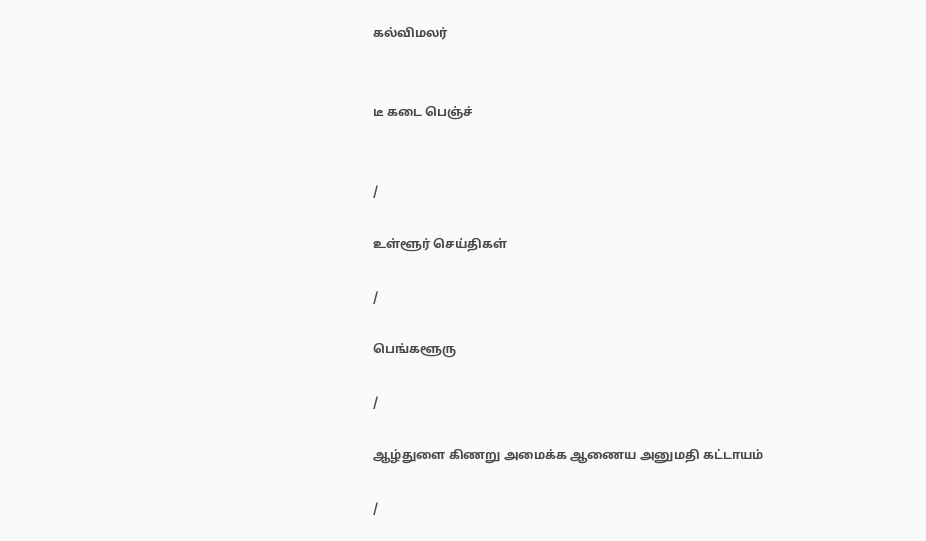கல்விமலர்


டீ கடை பெஞ்ச்


/

உள்ளூர் செய்திகள்

/

பெங்களூரு

/

ஆழ்துளை கிணறு அமைக்க ஆணைய அனுமதி கட்டாயம்

/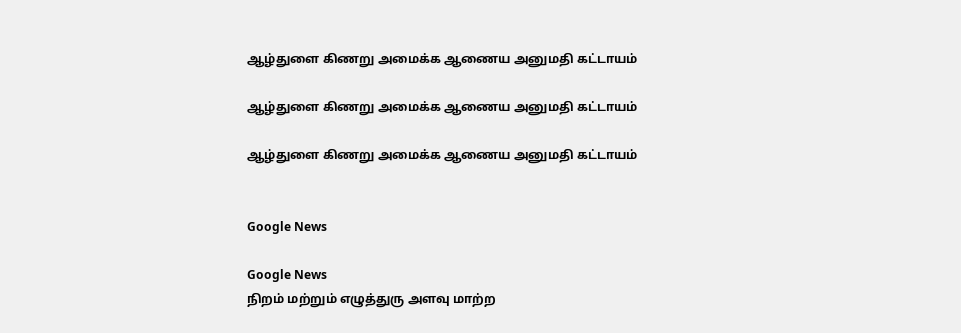ஆழ்துளை கிணறு அமைக்க ஆணைய அனுமதி கட்டாயம்

ஆழ்துளை கிணறு அமைக்க ஆணைய அனுமதி கட்டாயம்

ஆழ்துளை கிணறு அமைக்க ஆணைய அனுமதி கட்டாயம்


Google News

Google News
நிறம் மற்றும் எழுத்துரு அளவு மாற்ற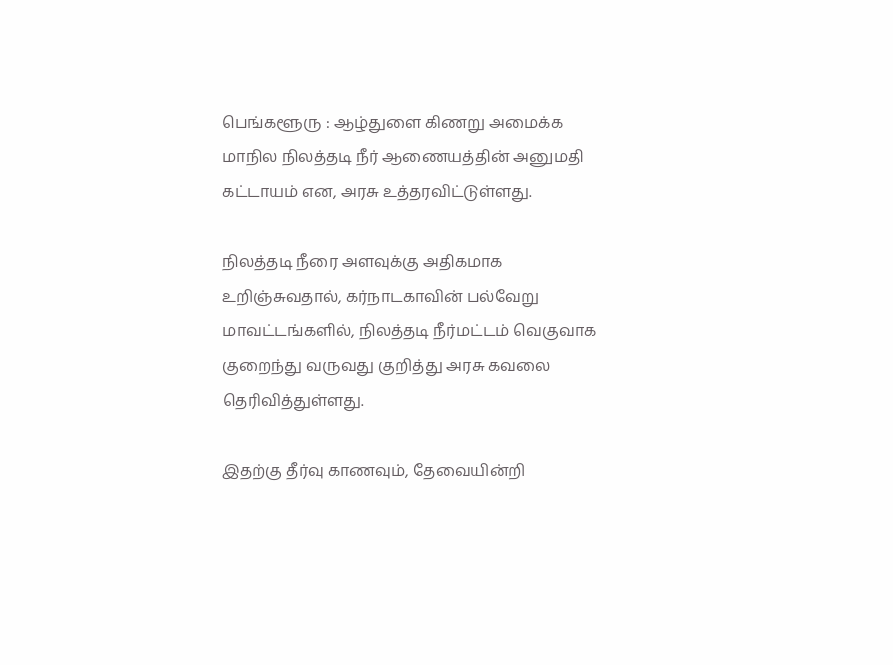பெங்களூரு : ஆழ்துளை கிணறு அமைக்க மாநில நிலத்தடி நீர் ஆணையத்தின் அனுமதி கட்டாயம் என, அரசு உத்தரவிட்டுள்ளது.

நிலத்தடி நீரை அளவுக்கு அதிகமாக உறிஞ்சுவதால், கர்நாடகாவின் பல்வேறு மாவட்டங்களில், நிலத்தடி நீர்மட்டம் வெகுவாக குறைந்து வருவது குறித்து அரசு கவலை தெரிவித்துள்ளது.

இதற்கு தீர்வு காணவும், தேவையின்றி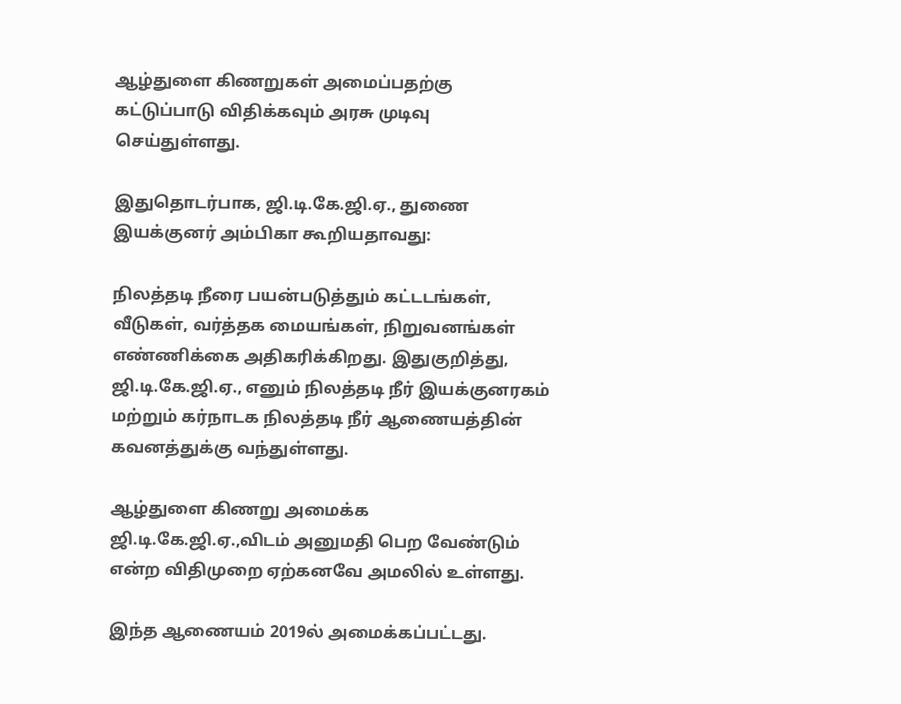ஆழ்துளை கிணறுகள் அமைப்பதற்கு கட்டுப்பாடு விதிக்கவும் அரசு முடிவு செய்துள்ளது.

இதுதொடர்பாக, ஜி.டி.கே.ஜி.ஏ., துணை இயக்குனர் அம்பிகா கூறியதாவது:

நிலத்தடி நீரை பயன்படுத்தும் கட்டடங்கள், வீடுகள், வர்த்தக மையங்கள், நிறுவனங்கள் எண்ணிக்கை அதிகரிக்கிறது. இதுகுறித்து, ஜி.டி.கே.ஜி.ஏ., எனும் நிலத்தடி நீர் இயக்குனரகம் மற்றும் கர்நாடக நிலத்தடி நீர் ஆணையத்தின் கவனத்துக்கு வந்துள்ளது.

ஆழ்துளை கிணறு அமைக்க ஜி.டி.கே.ஜி.ஏ.,விடம் அனுமதி பெற வேண்டும் என்ற விதிமுறை ஏற்கனவே அமலில் உள்ளது.

இந்த ஆணையம் 2019ல் அமைக்கப்பட்டது.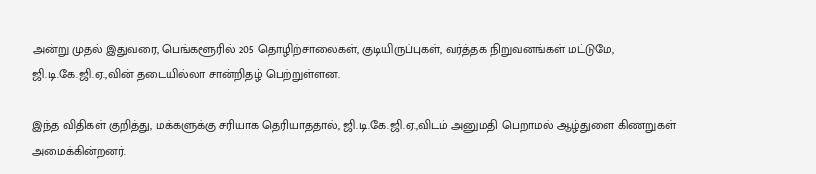அன்று முதல் இதுவரை, பெங்களூரில் 205 தொழிற்சாலைகள், குடியிருப்புகள், வர்த்தக நிறுவனங்கள் மட்டுமே, ஜி.டி.கே.ஜி.ஏ.,வின் தடையில்லா சான்றிதழ் பெற்றுள்ளன.

இந்த விதிகள் குறித்து, மக்களுக்கு சரியாக தெரியாததால், ஜி.டி.கே.ஜி.ஏ.,விடம் அனுமதி பெறாமல் ஆழ்துளை கிணறுகள் அமைக்கின்றனர்.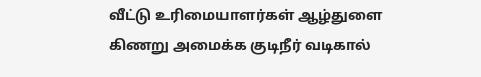வீட்டு உரிமையாளர்கள் ஆழ்துளை கிணறு அமைக்க குடிநீர் வடிகால்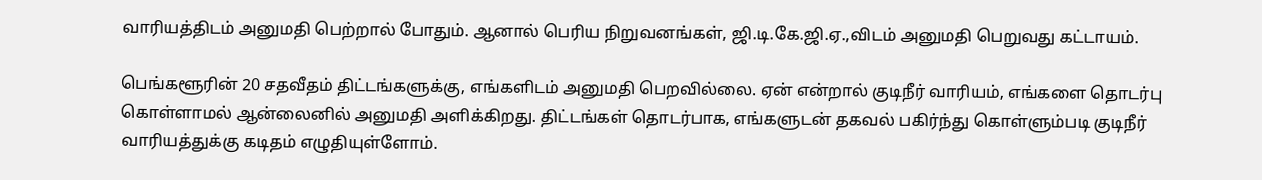வாரியத்திடம் அனுமதி பெற்றால் போதும். ஆனால் பெரிய நிறுவனங்கள், ஜி.டி.கே.ஜி.ஏ.,விடம் அனுமதி பெறுவது கட்டாயம்.

பெங்களூரின் 20 சதவீதம் திட்டங்களுக்கு, எங்களிடம் அனுமதி பெறவில்லை. ஏன் என்றால் குடிநீர் வாரியம், எங்களை தொடர்பு கொள்ளாமல் ஆன்லைனில் அனுமதி அளிக்கிறது. திட்டங்கள் தொடர்பாக, எங்களுடன் தகவல் பகிர்ந்து கொள்ளும்படி குடிநீர் வாரியத்துக்கு கடிதம் எழுதியுள்ளோம்.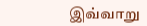இவ்வாறு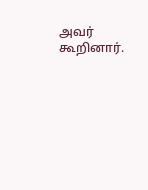அவர் கூறினார்.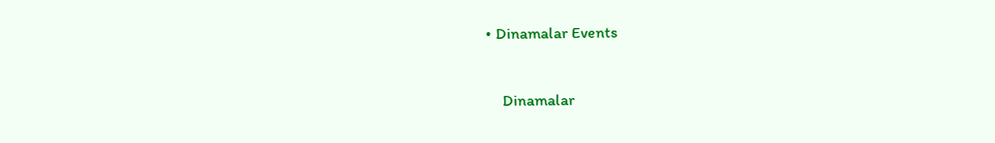• Dinamalar Events


    Dinamalar